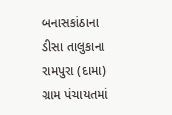બનાસકાંઠાના ડીસા તાલુકાના રામપુરા (દામા) ગ્રામ પંચાયતમાં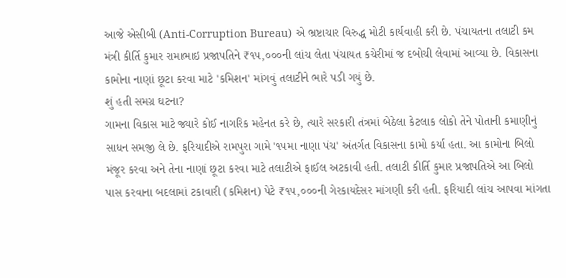આજે એસીબી (Anti-Corruption Bureau) એ ભ્રષ્ટાચાર વિરુદ્ધ મોટી કાર્યવાહી કરી છે. પંચાયતના તલાટી કમ મંત્રી કીર્તિ કુમાર રામાભાઇ પ્રજાપતિને ₹૧૫,૦૦૦ની લાંચ લેતા પંચાયત કચેરીમાં જ દબોચી લેવામાં આવ્યા છે. વિકાસના કામોના નાણાં છૂટા કરવા માટે 'કમિશન' માંગવું તલાટીને ભારે પડી ગયું છે.
શું હતી સમગ્ર ઘટના?
ગામના વિકાસ માટે જ્યારે કોઈ નાગરિક મહેનત કરે છે, ત્યારે સરકારી તંત્રમાં બેઠેલા કેટલાક લોકો તેને પોતાની કમાણીનું સાધન સમજી લે છે. ફરિયાદીએ રામપુરા ગામે '૧૫મા નાણા પંચ' અંતર્ગત વિકાસના કામો કર્યા હતા. આ કામોના બિલો મંજૂર કરવા અને તેના નાણાં છૂટા કરવા માટે તલાટીએ ફાઈલ અટકાવી હતી. તલાટી કીર્તિ કુમાર પ્રજાપતિએ આ બિલો પાસ કરવાના બદલામાં ટકાવારી (કમિશન) પેટે ₹૧૫,૦૦૦ની ગેરકાયદેસર માંગણી કરી હતી. ફરિયાદી લાંચ આપવા માંગતા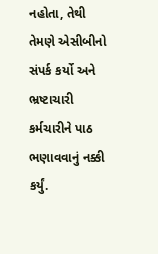નહોતા, તેથી તેમણે એસીબીનો સંપર્ક કર્યો અને ભ્રષ્ટાચારી કર્મચારીને પાઠ ભણાવવાનું નક્કી કર્યું.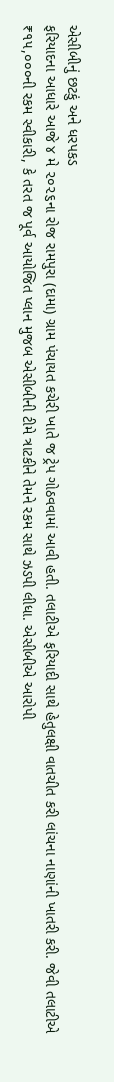એસીબીનું છટકું અને ધરપકડ
ફરિયાદના આધારે આજે ૪ મે ૨૦૨૬ના રોજ રામપુરા (દામા) ગ્રામ પંચાયત કચેરી ખાતે જ ટ્રેપ ગોઠવવામાં આવી હતી. તલાટીએ ફરિયાદી સાથે હેતુલક્ષી વાતચીત કરી લાંચના નાણાંની ખાતરી કરી. જેવી તલાટીએ ₹૧૫,૦૦૦ની રકમ સ્વીકારી, કે તરત જ પૂર્વ આયોજિત પ્લાન મુજબ એસીબીની ટીમે ત્રાટકીને તેમને રકમ સાથે ઝડપી લીધા. એસીબીએ આરોપી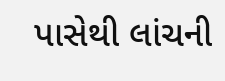પાસેથી લાંચની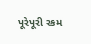પૂરેપૂરી રકમ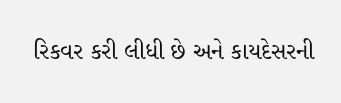રિકવર કરી લીધી છે અને કાયદેસરની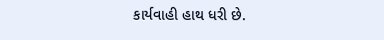કાર્યવાહી હાથ ધરી છે.